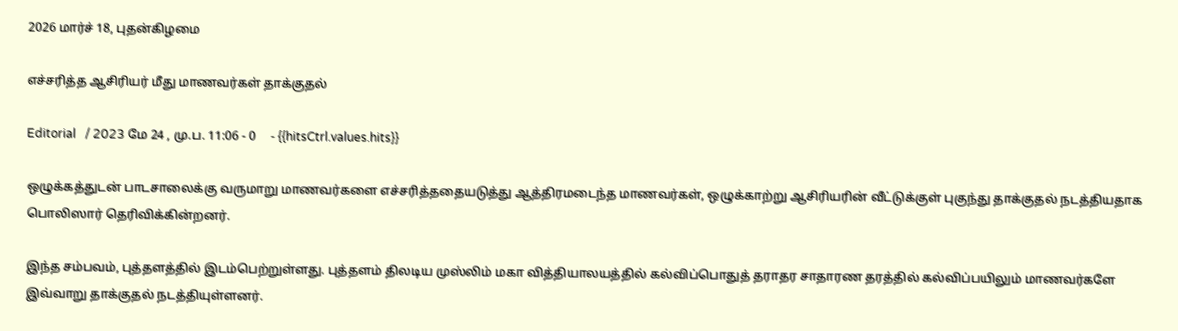2026 மார்ச் 18, புதன்கிழமை

எச்சரித்த ஆசிரியர் மீது மாணவர்கள் தாக்குதல்

Editorial   / 2023 மே 24 , மு.ப. 11:06 - 0     - {{hitsCtrl.values.hits}}

ஒழுக்கத்துடன் பாடசாலைக்கு வருமாறு மாணவர்களை எச்சரித்ததையடுத்து ஆத்திரமடைந்த மாணவர்கள், ஒழுக்காற்று ஆசிரியரின் வீட்டுக்குள் புகுந்து தாக்குதல் நடத்தியதாக பொலிஸார் தெரிவிக்கின்றனர்.

இந்த சம்பவம், புத்தளத்தில் இடம்பெற்றுள்ளது. புத்தளம் திலடிய முஸ்லிம் மகா வித்தியாலயத்தில் கல்விப்பொதுத் தராதர சாதாரண தரத்தில் கல்விப்பயிலும் மாணவர்களே இவ்வாறு தாக்குதல் நடத்தியுள்ளனர்.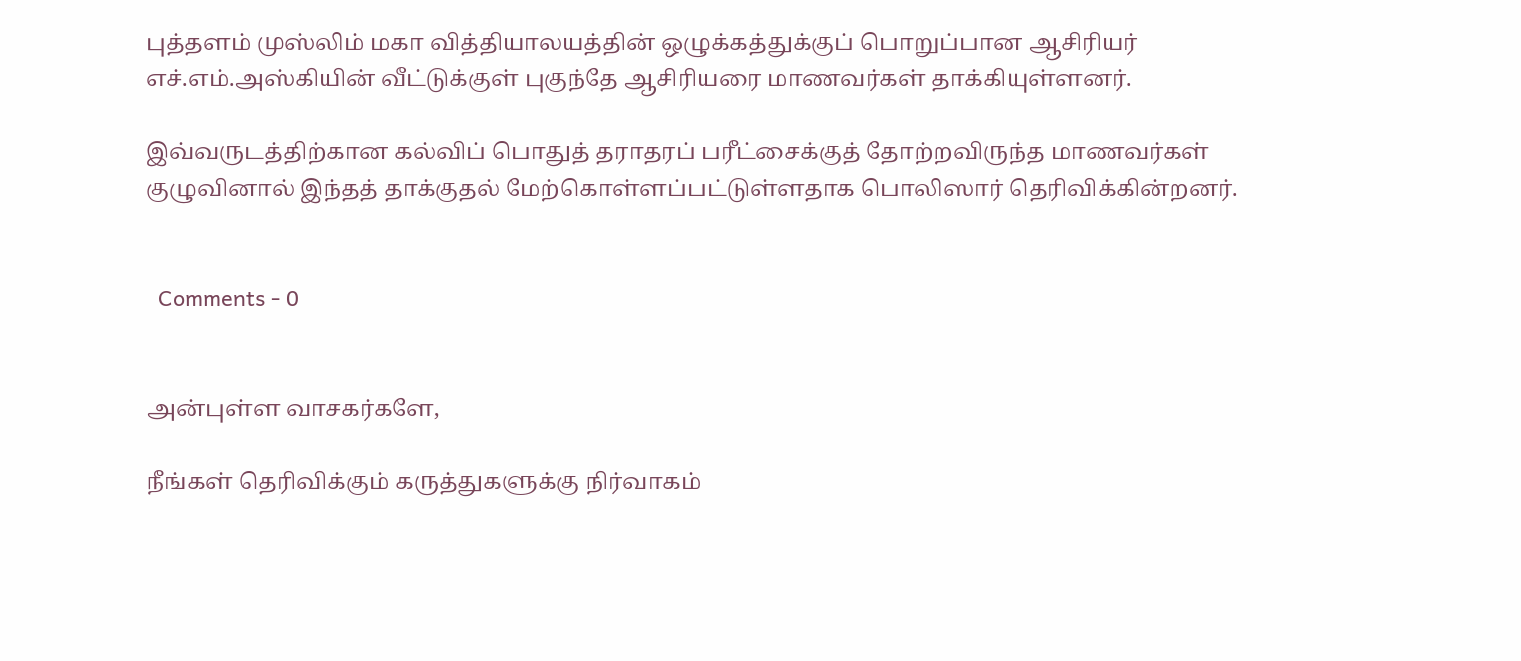புத்தளம் முஸ்லிம் மகா வித்தியாலயத்தின் ஒழுக்கத்துக்குப் பொறுப்பான ஆசிரியர் எச்.எம்.அஸ்கியின் வீட்டுக்குள் புகுந்தே ஆசிரியரை மாணவர்கள் தாக்கியுள்ளனர்.

இவ்வருடத்திற்கான கல்விப் பொதுத் தராதரப் பரீட்சைக்குத் தோற்றவிருந்த மாணவர்கள் குழுவினால் இந்தத் தாக்குதல் மேற்கொள்ளப்பட்டுள்ளதாக பொலிஸார் தெரிவிக்கின்றனர்.


  Comments - 0


அன்புள்ள வாசகர்களே,

நீங்கள் தெரிவிக்கும் கருத்துகளுக்கு நிர்வாகம்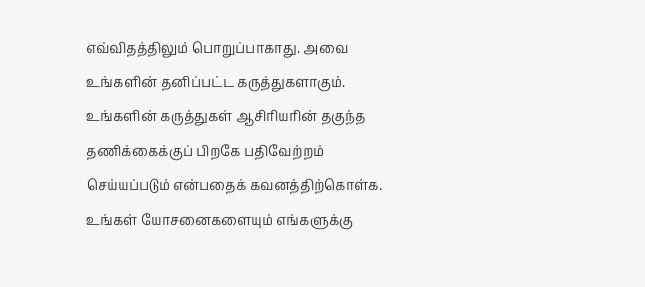எவ்விதத்திலும் பொறுப்பாகாது. அவை உங்களின் தனிப்பட்ட கருத்துகளாகும். உங்களின் கருத்துகள் ஆசிரியரின் தகுந்த தணிக்கைக்குப் பிறகே பதிவேற்றம் செய்யப்படும் என்பதைக் கவனத்திற்கொள்க. உங்கள் யோசனைகளையும் எங்களுக்கு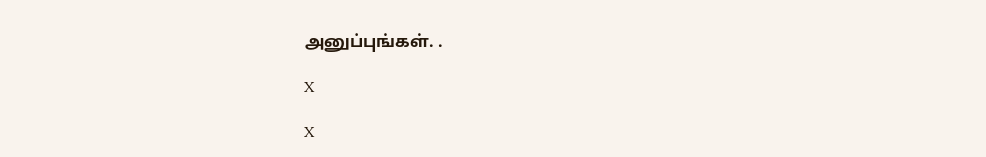அனுப்புங்கள். .

X

X